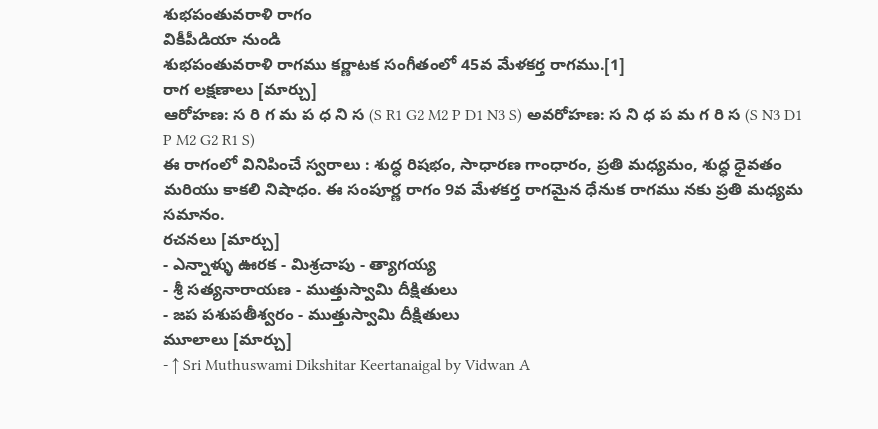శుభపంతువరాళి రాగం
వికీపీడియా నుండి
శుభపంతువరాళి రాగము కర్ణాటక సంగీతంలో 45వ మేళకర్త రాగము.[1]
రాగ లక్షణాలు [మార్చు]
ఆరోహణ: స రి గ మ ప ధ ని స (S R1 G2 M2 P D1 N3 S) అవరోహణ: స ని ధ ప మ గ రి స (S N3 D1 P M2 G2 R1 S)
ఈ రాగంలో వినిపించే స్వరాలు : శుద్ధ రిషభం, సాధారణ గాంధారం, ప్రతి మధ్యమం, శుద్ధ ధైవతం మరియు కాకలి నిషాధం. ఈ సంపూర్ణ రాగం 9వ మేళకర్త రాగమైన ధేనుక రాగము నకు ప్రతి మధ్యమ సమానం.
రచనలు [మార్చు]
- ఎన్నాళ్ళు ఊరక - మిశ్రచాపు - త్యాగయ్య
- శ్రీ సత్యనారాయణ - ముత్తుస్వామి దీక్షితులు
- జప పశుపతీశ్వరం - ముత్తుస్వామి దీక్షితులు
మూలాలు [మార్చు]
- ↑ Sri Muthuswami Dikshitar Keertanaigal by Vidwan A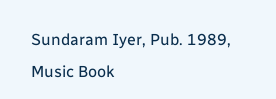Sundaram Iyer, Pub. 1989, Music Book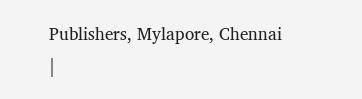Publishers, Mylapore, Chennai
|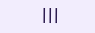|||